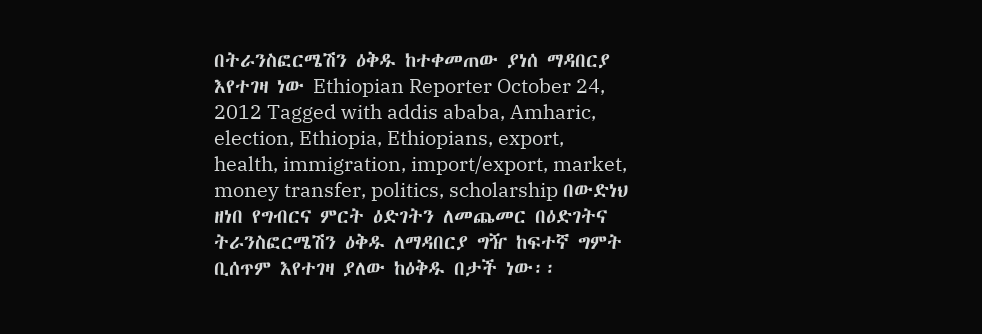በትራንስፎርሜሽን ዕቅዱ ከተቀመጠው ያነሰ ማዳበርያ እየተገዛ ነው Ethiopian Reporter October 24, 2012 Tagged with addis ababa, Amharic, election, Ethiopia, Ethiopians, export, health, immigration, import/export, market, money transfer, politics, scholarship በውድነህ ዘነበ የግብርና ምርት ዕድገትን ለመጨመር በዕድገትና ትራንስፎርሜሽን ዕቅዱ ለማዳበርያ ግዥ ከፍተኛ ግምት ቢሰጥም እየተገዛ ያለው ከዕቅዱ በታች ነው፡፡